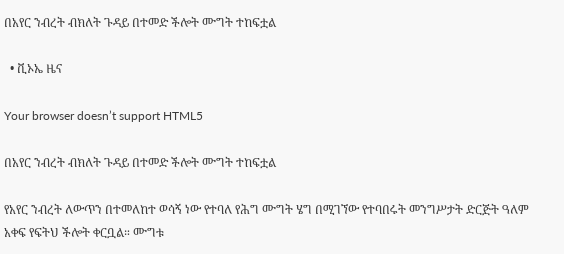በአየር ንብረት ብክለት ጉዳይ በተመድ ችሎት ሙግት ተከፍቷል

  • ቪኦኤ ዜና

Your browser doesn’t support HTML5

በአየር ንብረት ብክለት ጉዳይ በተመድ ችሎት ሙግት ተከፍቷል

የአየር ንብረት ለውጥን በተመለከተ ወሳኝ ነው የተባለ የሕግ ሙግት ሄግ በሚገኘው የተባበሩት መንግሥታት ድርጅት ዓለም አቀፍ የፍትህ ችሎት ቀርቧል። ሙግቱ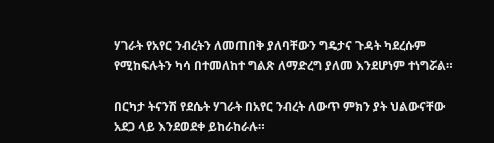ሃገራት የአየር ንብረትን ለመጠበቅ ያለባቸውን ግዴታና ጉዳት ካደረሱም የሚከፍሉትን ካሳ በተመለከተ ግልጽ ለማድረግ ያለመ እንደሆነም ተነግሯል።

በርካታ ትናንሽ የደሴት ሃገራት በአየር ንብረት ለውጥ ምክን ያት ህልውናቸው አደጋ ላይ እንደወደቀ ይከራከራሉ።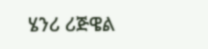ሄንሪ ሪጅዌል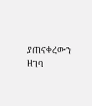ያጠናቀረውን ዘገባ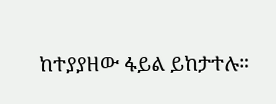ከተያያዘው ፋይል ይከታተሉ።